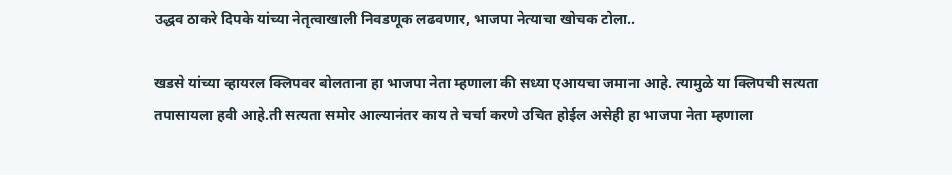उद्धव ठाकरे दिपके यांच्या नेतृत्वाखाली निवडणूक लढवणार, भाजपा नेत्याचा खोचक टोला..

खडसे यांच्या व्हायरल क्लिपवर बोलताना हा भाजपा नेता म्हणाला की सध्या एआयचा जमाना आहे. त्यामुळे या क्लिपची सत्यता तपासायला हवी आहे.ती सत्यता समोर आल्यानंतर काय ते चर्चा करणे उचित होईल असेही हा भाजपा नेता म्हणाला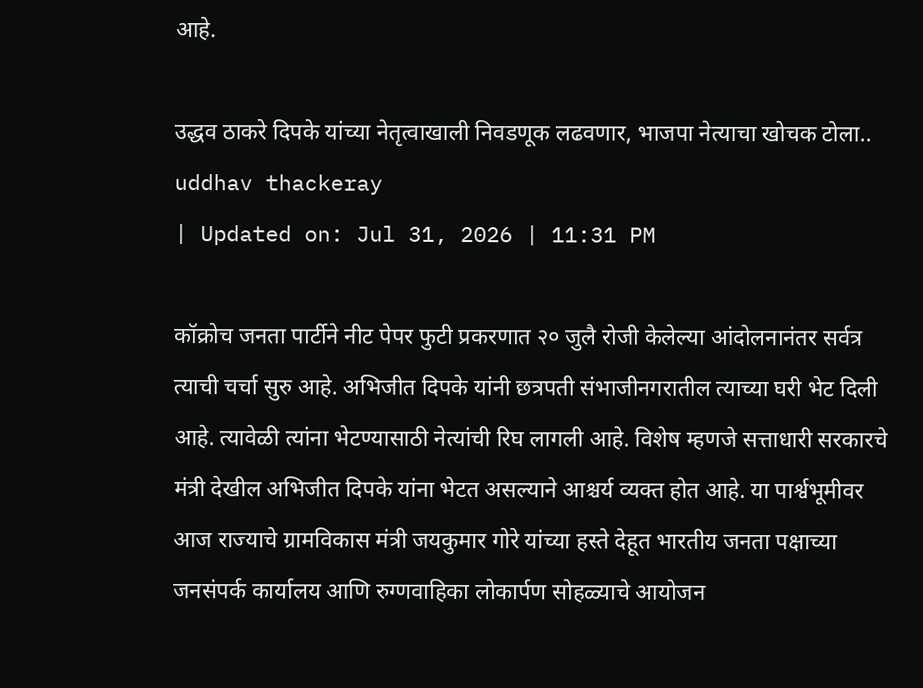आहे.

उद्धव ठाकरे दिपके यांच्या नेतृत्वाखाली निवडणूक लढवणार, भाजपा नेत्याचा खोचक टोला..
uddhav thackeray
| Updated on: Jul 31, 2026 | 11:31 PM

कॉक्रोच जनता पार्टीने नीट पेपर फुटी प्रकरणात २० जुलै रोजी केलेल्या आंदोलनानंतर सर्वत्र त्याची चर्चा सुरु आहे. अभिजीत दिपके यांनी छत्रपती संभाजीनगरातील त्याच्या घरी भेट दिली आहे. त्यावेळी त्यांना भेटण्यासाठी नेत्यांची रिघ लागली आहे. विशेष म्हणजे सत्ताधारी सरकारचे मंत्री देखील अभिजीत दिपके यांना भेटत असल्याने आश्चर्य व्यक्त होत आहे. या पार्श्वभूमीवर आज राज्याचे ग्रामविकास मंत्री जयकुमार गोरे यांच्या हस्ते देहूत भारतीय जनता पक्षाच्या जनसंपर्क कार्यालय आणि रुग्णवाहिका लोकार्पण सोहळ्याचे आयोजन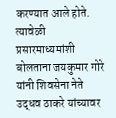करण्यात आले होते. त्यावेळी प्रसारमाध्यमांशी बोलताना जयकुमार गोरे यांनी शिवसेना नेते उद्धव ठाकरे यांच्यावर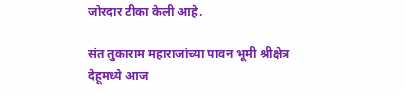जोरदार टीका केली आहे.

संत तुकाराम महाराजांच्या पावन भूमी श्रीक्षेत्र देहूमध्ये आज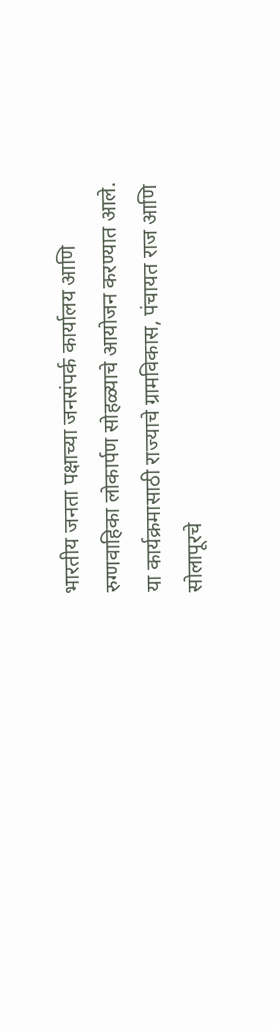भारतीय जनता पक्षाच्या जनसंपर्क कार्यालय आणि रुग्णवाहिका लोकार्पण सोहळ्याचे आयोजन करण्यात आले. या कार्यक्रमासाठी राज्याचे ग्रामविकास, पंचायत राज आणि सोलापूरचे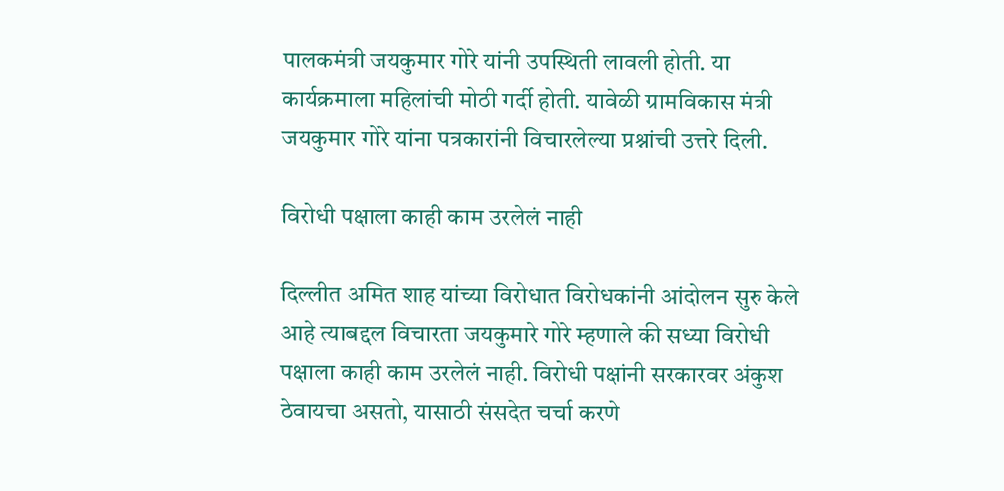पालकमंत्री जयकुमार गोरे यांनी उपस्थिती लावली होती. या कार्यक्रमाला महिलांची मोठी गर्दी होती. यावेळी ग्रामविकास मंत्री जयकुमार गोरे यांना पत्रकारांनी विचारलेल्या प्रश्नांची उत्तरे दिली.

विरोधी पक्षाला काही काम उरलेलं नाही

दिल्लीत अमित शाह यांच्या विरोधात विरोधकांनी आंदोलन सुरु केले आहे त्याबद्दल विचारता जयकुमारे गोरे म्हणाले की सध्या विरोधी पक्षाला काही काम उरलेलं नाही. विरोधी पक्षांनी सरकारवर अंकुश ठेवायचा असतो, यासाठी संसदेत चर्चा करणे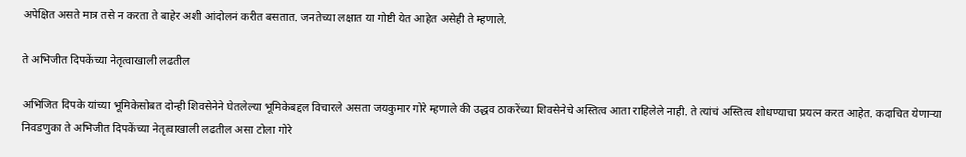अपेक्षित असते मात्र तसे न करता ते बाहेर अशी आंदोलनं करीत बसतात. जनतेच्या लक्षात या गोष्टी येत आहेत असेही ते म्हणाले.

ते अभिजीत दिपकेंच्या नेतृत्वाखाली लढतील

अभिजित दिपके यांच्या भूमिकेसोबत दोन्ही शिवसेनेने घेतलेल्या भूमिकेबद्दल विचारले असता जयकुमार गोरे म्हणाले की उद्धव ठाकरेंच्या शिवसेनेचे अस्तित्व आता राहिलेले नाही. ते त्यांचं अस्तित्व शोधण्याचा प्रयत्न करत आहेत. कदाचित येणाऱ्या निवडणुका ते अभिजीत दिपकेंच्या नेतृत्वाखाली लढतील असा टोला गोरे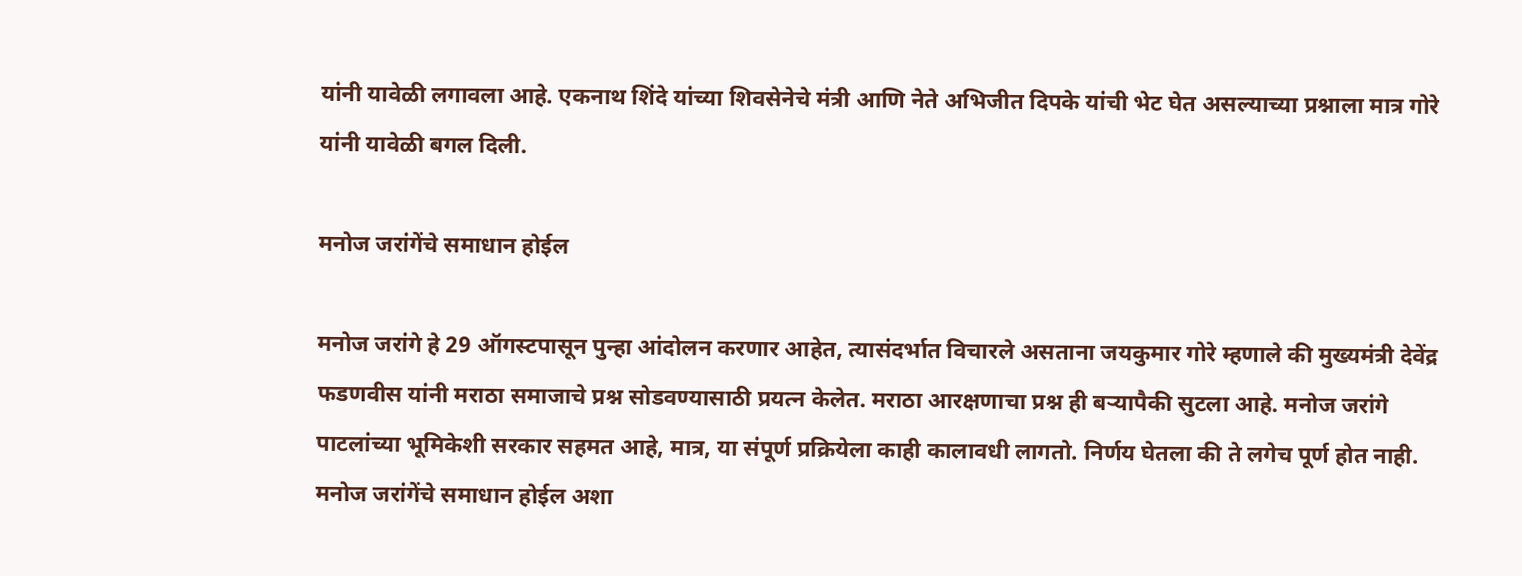यांनी यावेळी लगावला आहे. एकनाथ शिंदे यांच्या शिवसेनेचे मंत्री आणि नेते अभिजीत दिपके यांची भेट घेत असल्याच्या प्रश्नाला मात्र गोरे यांनी यावेळी बगल दिली.

मनोज जरांगेंचे समाधान होईल

मनोज जरांगे हे 29 ऑगस्टपासून पुन्हा आंदोलन करणार आहेत, त्यासंदर्भात विचारले असताना जयकुमार गोरे म्हणाले की मुख्यमंत्री देवेंद्र फडणवीस यांनी मराठा समाजाचे प्रश्न सोडवण्यासाठी प्रयत्न केलेत. मराठा आरक्षणाचा प्रश्न ही बऱ्यापैकी सुटला आहे. मनोज जरांगे पाटलांच्या भूमिकेशी सरकार सहमत आहे, मात्र, या संपूर्ण प्रक्रियेला काही कालावधी लागतो. निर्णय घेतला की ते लगेच पूर्ण होत नाही. मनोज जरांगेंचे समाधान होईल अशा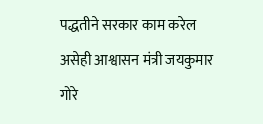पद्धतीने सरकार काम करेल असेही आश्वासन मंत्री जयकुमार गोरे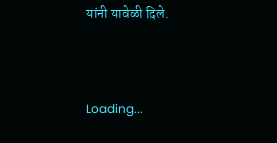यांनी यावेळी दिले.



Loading...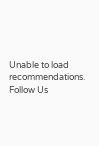Unable to load recommendations.
Follow Us